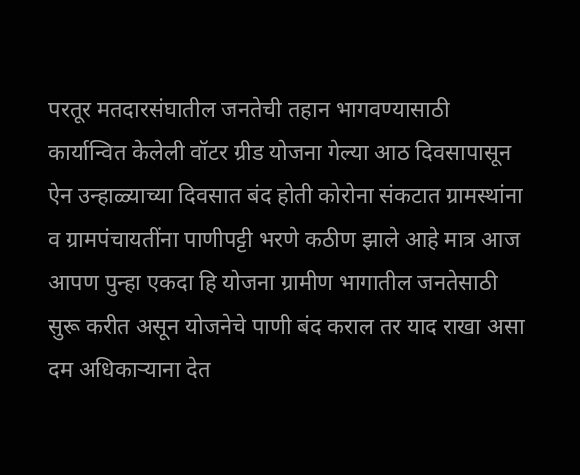परतूर मतदारसंघातील जनतेची तहान भागवण्यासाठी कार्यान्वित केलेली वॉटर ग्रीड योजना गेल्या आठ दिवसापासून ऐन उन्हाळ्याच्या दिवसात बंद होती कोरोना संकटात ग्रामस्थांना व ग्रामपंचायतींना पाणीपट्टी भरणे कठीण झाले आहे मात्र आज आपण पुन्हा एकदा हि योजना ग्रामीण भागातील जनतेसाठी सुरू करीत असून योजनेचे पाणी बंद कराल तर याद राखा असा दम अधिकाऱ्याना देत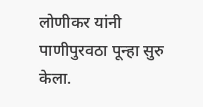लोणीकर यांनी पाणीपुरवठा पून्हा सुरु केला.